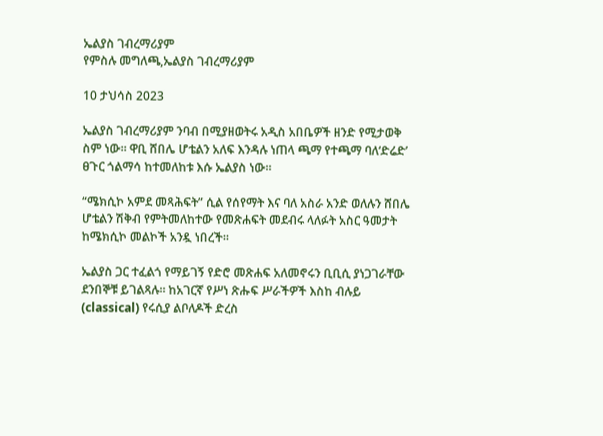ኤልያስ ገብረማሪያም
የምስሉ መግለጫ,ኤልያስ ገብረማሪያም

10 ታህሳስ 2023

ኤልያስ ገብረማሪያም ንባብ በሚያዘወትሩ አዲስ አበቤዎች ዘንድ የሚታወቅ ስም ነው። ዋቢ ሸበሌ ሆቴልን አለፍ እንዳሉ ነጠላ ጫማ የተጫማ ባለ‘ድሬድ’ ፀጉር ጎልማሳ ከተመለከቱ እሱ ኤልያስ ነው።

“ሜክሲኮ አምደ መጻሕፍት” ሲል የሰየማት እና ባለ አስራ አንድ ወለሉን ሸበሌ ሆቴልን ሽቅብ የምትመለከተው የመጽሐፍት መደብሩ ላለፉት አስር ዓመታት ከሜክሲኮ መልኮች አንዷ ነበረች።

ኤልያስ ጋር ተፈልጎ የማይገኝ የድሮ መጽሐፍ አለመኖሩን ቢቢሲ ያነጋገራቸው ደንበኞቹ ይገልጻሉ። ከአገርኛ የሥነ ጽሑፍ ሥራችዎች እስከ ብሉይ (classical) የሩሲያ ልቦለዶች ድረስ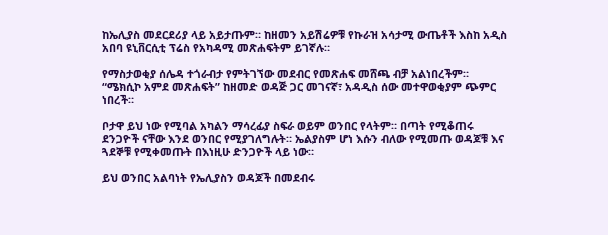ከኤሊያስ መደርደሪያ ላይ አይታጡም። ከዘመን አይሽሬዎቹ የኩራዝ አሳታሚ ውጤቶች እስከ አዲስ አበባ ዩኒቨርሲቲ ፕሬስ የአካዳሚ መጽሐፍትም ይገኛሉ።

የማስታወቂያ ሰሌዳ ተጎራብታ የምትገኘው መደብር የመጽሐፍ መሸጫ ብቻ አልነበረችም። “ሜክሲኮ አምደ መጽሐፍት” ከዘመድ ወዳጅ ጋር መገናኛ፣ አዳዲስ ሰው መተዋወቂያም ጭምር ነበረች።

ቦታዋ ይህ ነው የሚባል አካልን ማሳረፊያ ስፍራ ወይም ወንበር የላትም። በጣት የሚቆጠሩ ደንጋዮች ናቸው እንደ ወንበር የሚያገለግሉት። ኤልያስም ሆነ እሱን ብለው የሚመጡ ወዳጆቹ እና ጓደኞቹ የሚቀመጡት በእነዚሁ ድንጋዮች ላይ ነው።

ይህ ወንበር አልባነት የኤሊያስን ወዳጆች በመደብሩ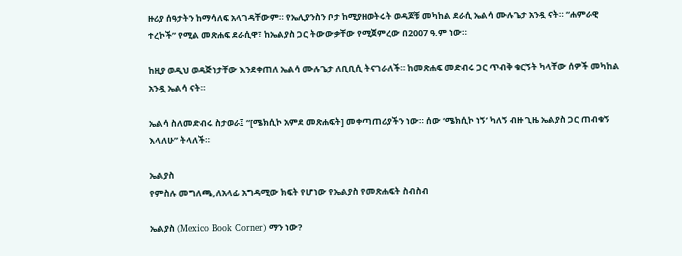ዙሪያ ሰዓታትን ከማሳለፍ አላገዳቸውም። የኤሊያንስን ቦታ ከሚያዘወትሩት ወዳጆቹ መካከል ደራሲ ኤልሳ ሙሉጌታ አንዷ ናት። “ሐምራዊ ተረኮች” የሚል መጽሐፍ ደራሲዋ፣ ከኤልያስ ጋር ትውውቃቸው የሚጀምረው በ2007 ዓ.ም ነው።

ከዚያ ወዲህ ወዳጅነታቸው እንደቀጠለ ኤልሳ ሙሉጌታ ለቢቢሲ ትናገራለች። ከመጽሐፍ መድብሩ ጋር ጥብቅ ቁርኝት ካላቸው ሰዎች መካከል አንዷ ኤልሳ ናት።

ኤልሳ ስለመድብሩ ስታወራ፤ “[ሜክሲኮ አምደ መጽሐፍት] መቀጣጠሪያችን ነው። ሰው ‘ሜክሲኮ ነኝ’ ካለኝ ብዙ ጊዜ ኤልያስ ጋር ጠብቁኝ እላለሁ” ትላለች።

ኤልያስ
የምስሉ መግለጫ,ለአላፊ አግዳሚው ክፍት የሆነው የኤልያስ የመጽሐፍት ስብስብ

ኤልያስ (Mexico Book Corner) ማን ነው?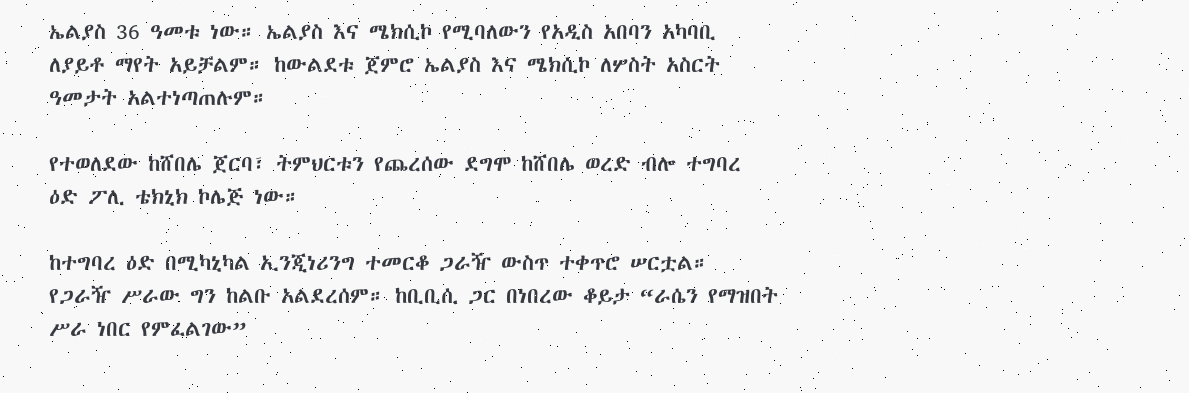ኤልያስ 36 ዓመቱ ነው። ኤልያስ እና ሜክሲኮ የሚባለውን የአዲስ አበባን አካባቢ ለያይቶ ማየት አይቻልም። ከውልደቱ ጀምሮ ኤልያስ እና ሜክሲኮ ለሦስት አስርት ዓመታት አልተነጣጠሉም።

የተወለደው ከሸበሌ ጀርባ፣ ትምህርቱን የጨረሰው ደግሞ ከሸበሌ ወረድ ብሎ ተግባረ ዕድ ፖሊ ቴክኒክ ኮሌጅ ነው።

ከተግባረ ዕድ በሚካኒካል ኢንጂነሪንግ ተመርቆ ጋራዥ ውስጥ ተቀጥሮ ሠርቷል። የጋራዥ ሥራው ግን ከልቡ አልደረሰም። ከቢቢሲ ጋር በነበረው ቆይታ “ራሴን የማዝበት ሥራ ነበር የምፈልገው”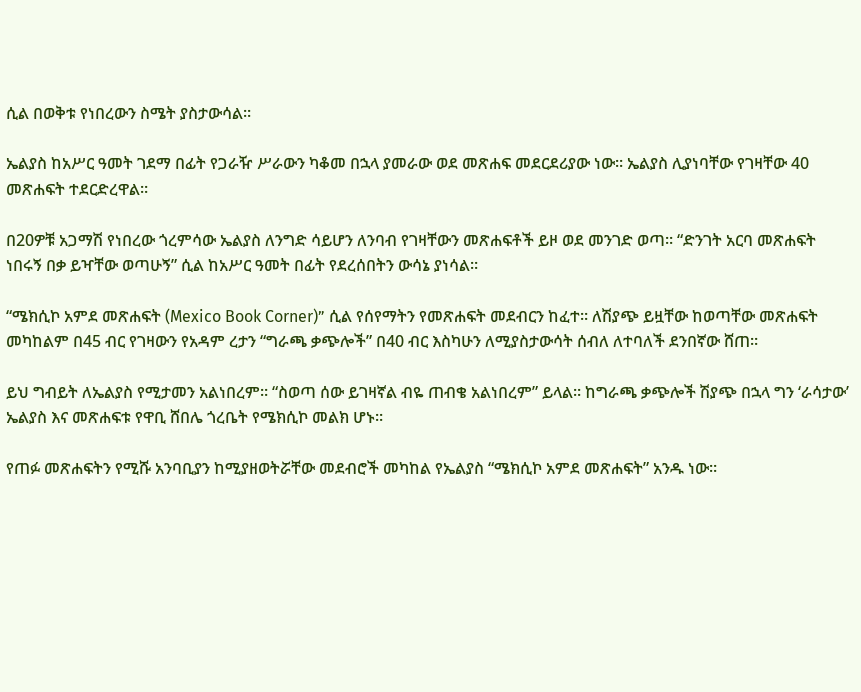ሲል በወቅቱ የነበረውን ስሜት ያስታውሳል።

ኤልያስ ከአሥር ዓመት ገደማ በፊት የጋራዥ ሥራውን ካቆመ በኋላ ያመራው ወደ መጽሐፍ መደርደሪያው ነው። ኤልያስ ሊያነባቸው የገዛቸው 40 መጽሐፍት ተደርድረዋል።

በ20ዎቹ አጋማሽ የነበረው ጎረምሳው ኤልያስ ለንግድ ሳይሆን ለንባብ የገዛቸውን መጽሐፍቶች ይዞ ወደ መንገድ ወጣ። “ድንገት አርባ መጽሐፍት ነበሩኝ በቃ ይዣቸው ወጣሁኝ” ሲል ከአሥር ዓመት በፊት የደረሰበትን ውሳኔ ያነሳል።

“ሜክሲኮ አምደ መጽሐፍት (Mexico Book Corner)” ሲል የሰየማትን የመጽሐፍት መደብርን ከፈተ። ለሽያጭ ይዟቸው ከወጣቸው መጽሐፍት መካከልም በ45 ብር የገዛውን የአዳም ረታን “ግራጫ ቃጭሎች” በ40 ብር እስካሁን ለሚያስታውሳት ሰብለ ለተባለች ደንበኛው ሸጠ።

ይህ ግብይት ለኤልያስ የሚታመን አልነበረም። “ስወጣ ሰው ይገዛኛል ብዬ ጠብቄ አልነበረም” ይላል። ከግራጫ ቃጭሎች ሽያጭ በኋላ ግን ‘ራሳታው’ ኤልያስ እና መጽሐፍቱ የዋቢ ሸበሌ ጎረቤት የሜክሲኮ መልክ ሆኑ።

የጠፉ መጽሐፍትን የሚሹ አንባቢያን ከሚያዘወትሯቸው መደብሮች መካከል የኤልያስ “ሜክሲኮ አምደ መጽሐፍት” አንዱ ነው።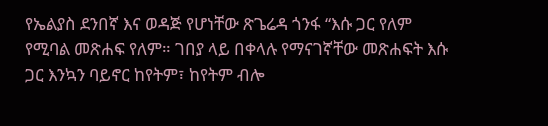የኤልያስ ደንበኛ እና ወዳጅ የሆነቸው ጽጌሬዳ ጎንፋ “እሱ ጋር የለም የሚባል መጽሐፍ የለም። ገበያ ላይ በቀላሉ የማናገኛቸው መጽሐፍት እሱ ጋር እንኳን ባይኖር ከየትም፣ ከየትም ብሎ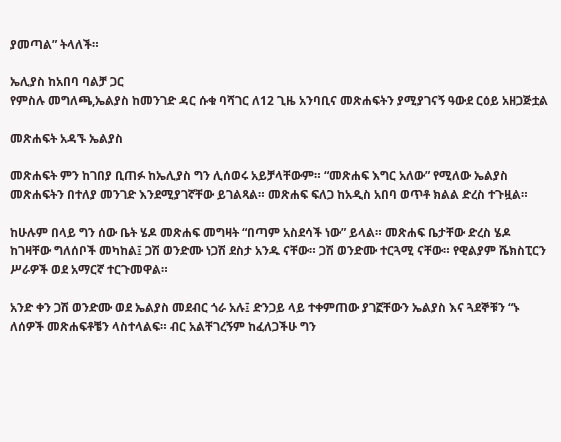ያመጣል” ትላለች።

ኤሊያስ ከአበባ ባልቻ ጋር
የምስሉ መግለጫ,ኤልያስ ከመንገድ ዳር ሱቁ ባሻገር ለ12 ጊዜ አንባቢና መጽሐፍትን ያሚያገናኝ ዓውደ ርዕይ አዘጋጅቷል

መጽሐፍት አዳኙ ኤልያስ

መጽሐፍት ምን ከገበያ ቢጠፉ ከኤሊያስ ግን ሊሰወሩ አይቻላቸውም። “መጽሐፍ እግር አለው” የሚለው ኤልያስ መጽሐፍትን በተለያ መንገድ እንደሚያገኛቸው ይገልጻል። መጽሐፍ ፍለጋ ከአዲስ አበባ ወጥቶ ክልል ድረስ ተጉዟል።

ከሁሉም በላይ ግን ሰው ቤት ሄዶ መጽሐፍ መግዛት “በጣም አስደሳች ነው” ይላል። መጽሐፍ ቤታቸው ድረስ ሄዶ ከገዛቸው ግለሰቦች መካከል፤ ጋሽ ወንድሙ ነጋሽ ደስታ አንዱ ናቸው። ጋሽ ወንድሙ ተርጓሚ ናቸው። የዊልያም ሼክስፒርን ሥራዎች ወደ አማርኛ ተርጉመዋል።

አንድ ቀን ጋሽ ወንድሙ ወደ ኤልያስ መደብር ጎራ አሉ፤ ድንጋይ ላይ ተቀምጠው ያገኟቸውን ኤልያስ እና ጓደኞቹን “ኑ ለሰዎች መጽሐፍቶቼን ላስተላልፍ። ብር አልቸገረኝም ከፈለጋችሁ ግን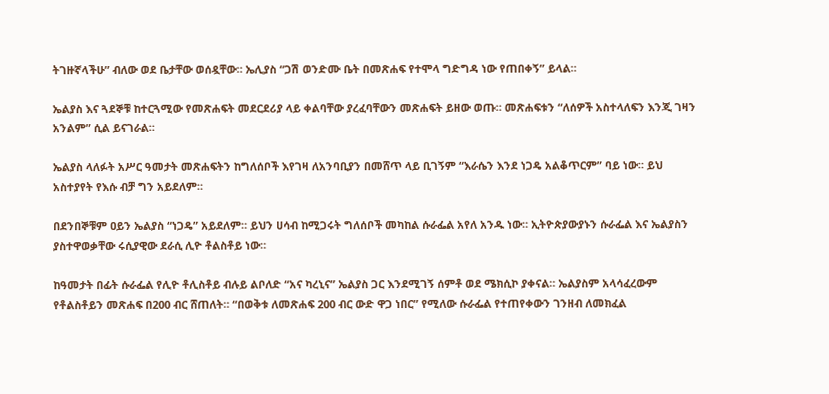ትገዙኛላችሁ” ብለው ወደ ቤታቸው ወሰዷቸው። ኤሊያስ “ጋሽ ወንድሙ ቤት በመጽሐፍ የተሞላ ግድግዳ ነው የጠበቀኝ” ይላል።

ኤልያስ እና ጓደኞቹ ከተርጓሚው የመጽሐፍት መደርደሪያ ላይ ቀልባቸው ያረፈባቸውን መጽሐፍት ይዘው ወጡ። መጽሐፍቱን “ለሰዎች አስተላለፍን እንጂ ገዛን አንልም” ሲል ይናገራል።

ኤልያስ ላለፉት አሥር ዓመታት መጽሐፍትን ከግለሰቦች እየገዛ ለአንባቢያን በመሸጥ ላይ ቢገኝም “እራሴን እንደ ነጋዴ አልቆጥርም” ባይ ነው። ይህ አስተያየት የእሱ ብቻ ግን አይደለም።

በደንበኞቹም ዐይን ኤልያስ “ነጋዴ” አይደለም። ይህን ሀሳብ ከሚጋሩት ግለሰቦች መካከል ሱራፌል አየለ አንዱ ነው። ኢትዮጵያውያኑን ሱራፌል እና ኤልያስን ያስተዋወቃቸው ሩሲያዊው ደራሲ ሊዮ ቶልስቶይ ነው።

ከዓመታት በፊት ሱራፌል የሊዮ ቶሊስቶይ ብሉይ ልቦለድ “አና ካረኒና” ኤልያስ ጋር እንደሚገኝ ሰምቶ ወደ ሜክሲኮ ያቀናል። ኤልያስም አላሳፈረውም የቶልስቶይን መጽሐፍ በ200 ብር ሸጠለት። “በወቅቱ ለመጽሐፍ 200 ብር ውድ ዋጋ ነበር” የሚለው ሱራፌል የተጠየቀውን ገንዘብ ለመክፈል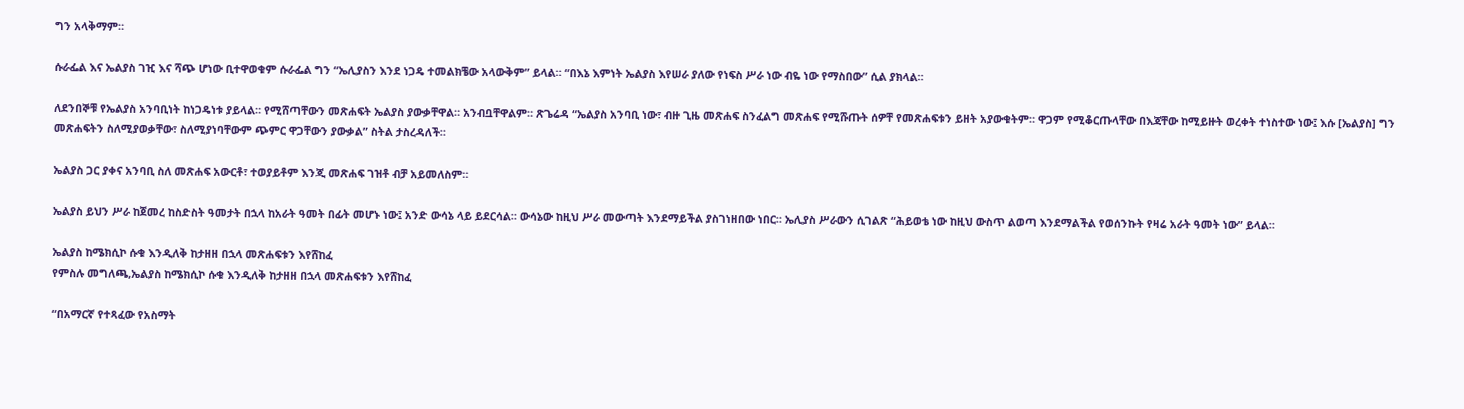ግን አላቅማም።

ሱራፌል እና ኤልያስ ገዢ እና ሻጭ ሆነው ቢተዋወቁም ሱራፌል ግን “ኤሊያስን እንደ ነጋዴ ተመልክቼው አላውቅም” ይላል። “በእኔ እምነት ኤልያስ እየሠራ ያለው የነፍስ ሥራ ነው ብዬ ነው የማስበው” ሲል ያክላል።

ለደንበኞቹ የኤልያስ አንባቢነት ከነጋዴነቱ ያይላል። የሚሸጣቸውን መጽሐፍት ኤልያስ ያውቃቸዋል። አንብቧቸዋልም። ጽጌሬዳ “ኤልያስ አንባቢ ነው፣ ብዙ ጊዜ መጽሐፍ ስንፈልግ መጽሐፍ የሚሹጡት ሰዎቸ የመጽሐፍቱን ይዘት አያውቁትም። ዋጋም የሚቆርጡላቸው በእጃቸው ከሚይዙት ወረቀት ተነስተው ነው፤ እሱ [ኤልያስ] ግን መጽሐፍትን ስለሚያወቃቸው፣ ስለሚያነባቸውም ጭምር ዋጋቸውን ያውቃል” ስትል ታስረዳለች።

ኤልያስ ጋር ያቀና አንባቢ ስለ መጽሐፍ አውርቶ፣ ተወያይቶም እንጂ መጽሐፍ ገዝቶ ብቻ አይመለስም።

ኤልያስ ይህን ሥራ ከጀመረ ከስድስት ዓመታት በኋላ ከአራት ዓመት በፊት መሆኑ ነው፤ አንድ ውሳኔ ላይ ይደርሳል። ውሳኔው ከዚህ ሥራ መውጣት እንደማይችል ያስገነዘበው ነበር። ኤሊያስ ሥራውን ሲገልጽ “ሕይወቴ ነው ከዚህ ውስጥ ልወጣ እንደማልችል የወሰንኩት የዛሬ አራት ዓመት ነው” ይላል።

ኤልያስ ከሜክሲኮ ሱቁ እንዲለቅ ከታዘዘ በኋላ መጽሐፍቱን እየሸከፈ
የምስሉ መግለጫ,ኤልያስ ከሜክሲኮ ሱቁ እንዲለቅ ከታዘዘ በኋላ መጽሐፍቱን እየሸከፈ

“በአማርኛ የተጻፈው የአስማት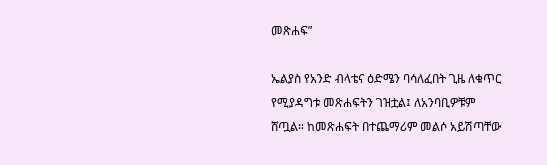መጽሐፍ”

ኤልያስ የአንድ ብላቴና ዕድሜን ባሳለፈበት ጊዜ ለቁጥር የሚያዳግቱ መጽሐፍትን ገዝቷል፤ ለአንባቢዎቹም ሸጧል። ከመጽሐፍት በተጨማሪም መልሶ አይሽጣቸው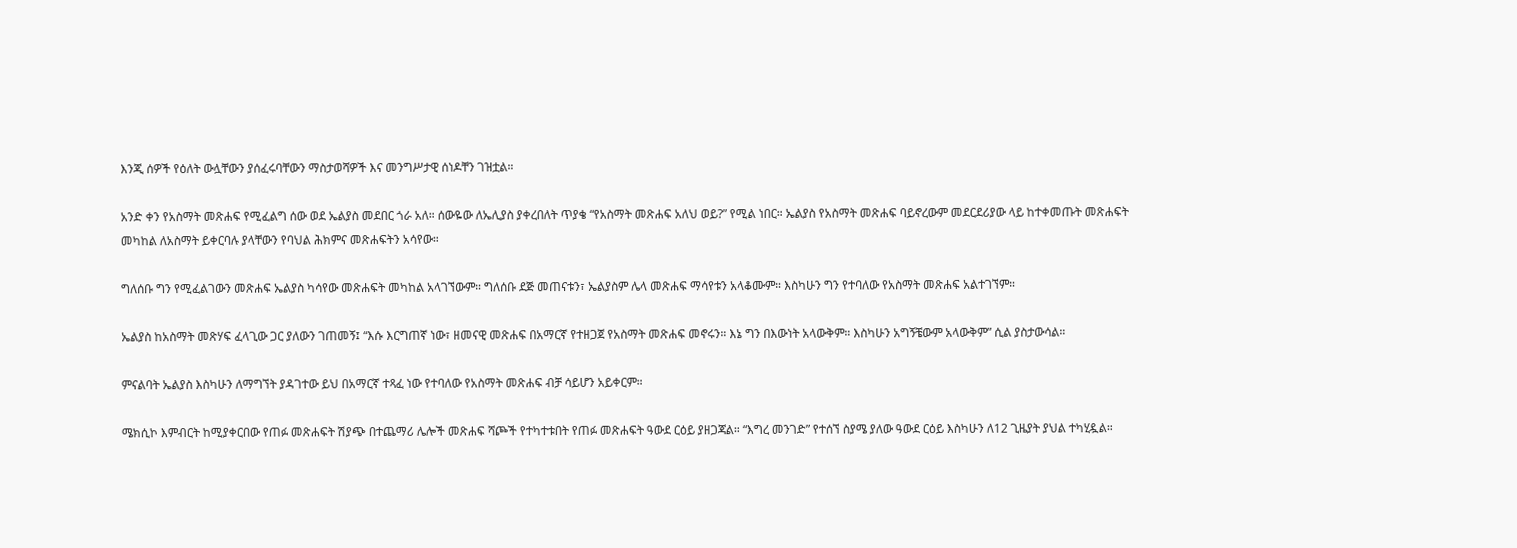እንጂ ሰዎች የዕለት ውሏቸውን ያሰፈሩባቸውን ማስታወሻዎች እና መንግሥታዊ ሰነዶቸን ገዝቷል።

አንድ ቀን የአስማት መጽሐፍ የሚፈልግ ሰው ወደ ኤልያስ መደበር ጎራ አለ። ሰውዬው ለኤሊያስ ያቀረበለት ጥያቄ “የአስማት መጽሐፍ አለህ ወይ?” የሚል ነበር። ኤልያስ የአስማት መጽሐፍ ባይኖረውም መደርደሪያው ላይ ከተቀመጡት መጽሐፍት መካከል ለአስማት ይቀርባሉ ያላቸውን የባህል ሕክምና መጽሐፍትን አሳየው።

ግለሰቡ ግን የሚፈልገውን መጽሐፍ ኤልያስ ካሳየው መጽሐፍት መካከል አላገኘውም። ግለሰቡ ደጅ መጠናቱን፣ ኤልያስም ሌላ መጽሐፍ ማሳየቱን አላቆሙም። እስካሁን ግን የተባለው የአስማት መጽሐፍ አልተገኘም።

ኤልያስ ከአስማት መጽሃፍ ፈላጊው ጋር ያለውን ገጠመኝ፤ “እሱ እርግጠኛ ነው፣ ዘመናዊ መጽሐፍ በአማርኛ የተዘጋጀ የአስማት መጽሐፍ መኖሩን። እኔ ግን በእውነት አላውቅም። እስካሁን አግኝቼውም አላውቅም” ሲል ያስታውሳል።

ምናልባት ኤልያስ እስካሁን ለማግኘት ያዳገተው ይህ በአማርኛ ተጻፈ ነው የተባለው የአስማት መጽሐፍ ብቻ ሳይሆን አይቀርም።

ሜክሲኮ እምብርት ከሚያቀርበው የጠፉ መጽሐፍት ሽያጭ በተጨማሪ ሌሎች መጽሐፍ ሻጮች የተካተቱበት የጠፉ መጽሐፍት ዓውደ ርዕይ ያዘጋጃል። “እግረ መንገድ” የተሰኘ ስያሜ ያለው ዓውደ ርዕይ እስካሁን ለ12 ጊዜያት ያህል ተካሂዷል።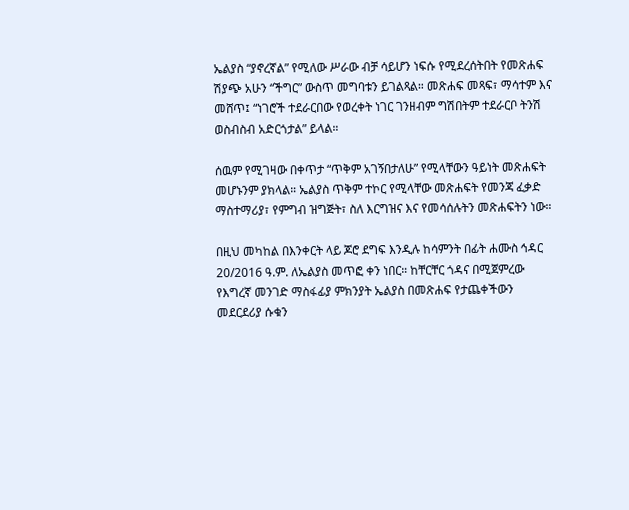ኤልያስ “ያኖረኛል” የሚለው ሥራው ብቻ ሳይሆን ነፍሱ የሚደረሰትበት የመጽሐፍ ሽያጭ አሁን “ችግር” ውስጥ መግባቱን ይገልጻል። መጽሐፍ መጻፍ፣ ማሳተም እና መሸጥ፤ “ነገሮች ተደራርበው የወረቀት ነገር ገንዘብም ግሽበትም ተደራርቦ ትንሽ ወስብስብ አድርጎታል” ይላል።

ሰዉም የሚገዛው በቀጥታ “ጥቅም አገኝበታለሁ” የሚላቸውን ዓይነት መጽሐፍት መሆኑንም ያክላል። ኤልያስ ጥቅም ተኮር የሚላቸው መጽሐፍት የመንጃ ፈቃድ ማስተማሪያ፣ የምግብ ዝግጅት፣ ስለ እርግዝና እና የመሳሰሉትን መጽሐፍትን ነው።

በዚህ መካከል በእንቀርት ላይ ጆሮ ደግፍ እንዲሉ ከሳምንት በፊት ሐሙስ ኅዳር 20/2016 ዓ.ም. ለኤልያስ መጥፎ ቀን ነበር። ከቸርቸር ጎዳና በሚጀምረው የእግረኛ መንገድ ማስፋፊያ ምክንያት ኤልያስ በመጽሐፍ የታጨቀችውን መደርደሪያ ሱቁን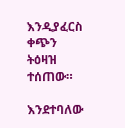እንዲያፈርስ ቀጭን ትዕዛዝ ተሰጠው።

እንደተባለው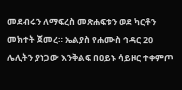መደብሩን ለማፍረስ መጽሐፍቱን ወደ ካርቶን መክተት ጀመረ። ኤልያስ የሐሙስ ኅዳር 20 ሌሊትን ያነጋው እንቅልፍ በዐይኑ ሳይዞር ተቀምጦ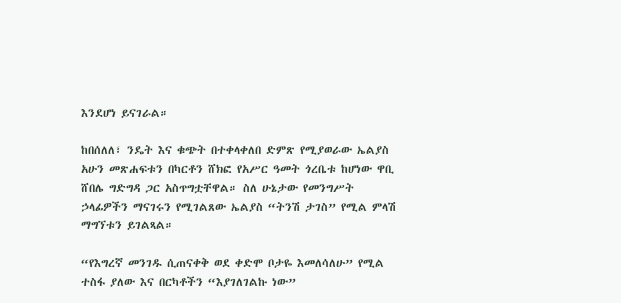እንደሆነ ይናገራል።

ከበሰለለ፣ ንዴት እና ቁጭት በተቀላቀለበ ድምጽ የሚያወራው ኤልያስ አሁን መጽሐፍቱን በካርቶን ሸክፎ የአሥር ዓመት ጎረቤቱ ከሆነው ዋቢ ሸበሌ ግድግዳ ጋር አስጥግቷቸዋል። ስለ ሁኔታው የመንግሥት ኃላፊዎችን ማናገሩን የሚገልጸው ኤልያስ “ትንሽ ታገስ” የሚል ምላሽ ማግኘቱን ይገልጻል።

“የእግረኛ መንገዱ ሲጠናቀቅ ወደ ቀድሞ ቦታዬ እመለሳለሁ” የሚል ተስፋ ያለው እና በርካቶችን “እያገለገልኩ ነው”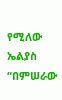የሚለው ኤልያስ “በምሠራው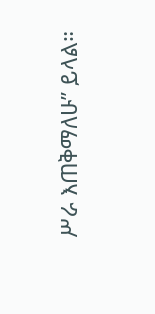ሥራ እጠቅማለሁ” ይላል።